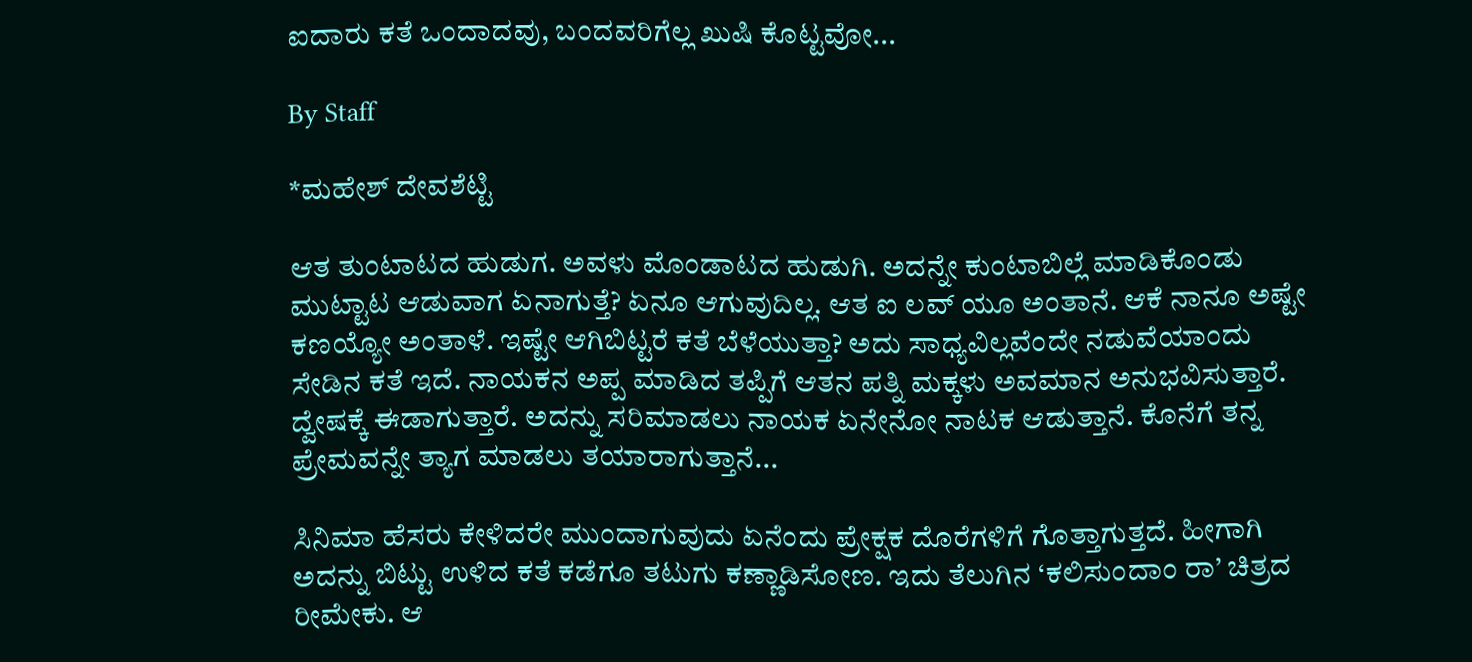ಐದಾರು ಕತೆ ಒಂದಾದವು, ಬಂದವರಿಗೆಲ್ಲ ಖುಷಿ ಕೊಟ್ಟವೋ...

By Staff

*ಮಹೇಶ್‌ ದೇವಶೆಟ್ಟಿ

ಆತ ತುಂಟಾಟದ ಹುಡುಗ. ಅವಳು ಮೊಂಡಾಟದ ಹುಡುಗಿ. ಅದನ್ನೇ ಕುಂಟಾಬಿಲ್ಲೆ ಮಾಡಿಕೊಂಡು ಮುಟ್ಟಾಟ ಆಡುವಾಗ ಏನಾಗುತ್ತೆ? ಏನೂ ಆಗುವುದಿಲ್ಲ. ಆತ ಐ ಲವ್‌ ಯೂ ಅಂತಾನೆ. ಆಕೆ ನಾನೂ ಅಷ್ಟೇ ಕಣಯ್ಯೋ ಅಂತಾಳೆ. ಇಷ್ಟೇ ಆಗಿಬಿಟ್ಟರೆ ಕತೆ ಬೆಳೆಯುತ್ತಾ? ಅದು ಸಾಧ್ಯವಿಲ್ಲವೆಂದೇ ನಡುವೆಯಾಂದು ಸೇಡಿನ ಕತೆ ಇದೆ. ನಾಯಕನ ಅಪ್ಪ ಮಾಡಿದ ತಪ್ಪಿಗೆ ಆತನ ಪತ್ನಿ ಮಕ್ಕಳು ಅವಮಾನ ಅನುಭವಿಸುತ್ತಾರೆ. ದ್ವೇಷಕ್ಕೆ ಈಡಾಗುತ್ತಾರೆ. ಅದನ್ನು ಸರಿಮಾಡಲು ನಾಯಕ ಏನೇನೋ ನಾಟಕ ಆಡುತ್ತಾನೆ. ಕೊನೆಗೆ ತನ್ನ ಪ್ರೇಮವನ್ನೇ ತ್ಯಾಗ ಮಾಡಲು ತಯಾರಾಗುತ್ತಾನೆ...

ಸಿನಿಮಾ ಹೆಸರು ಕೇಳಿದರೇ ಮುಂದಾಗುವುದು ಏನೆಂದು ಪ್ರೇಕ್ಷಕ ದೊರೆಗಳಿಗೆ ಗೊತ್ತಾಗುತ್ತದೆ. ಹೀಗಾಗಿ ಅದನ್ನು ಬಿಟ್ಟು ಉಳಿದ ಕತೆ ಕಡೆಗೂ ತಟುಗು ಕಣ್ಣಾಡಿಸೋಣ. ಇದು ತೆಲುಗಿನ ‘ಕಲಿಸುಂದಾಂ ರಾ’ ಚಿತ್ರದ ರೀಮೇಕು. ಆ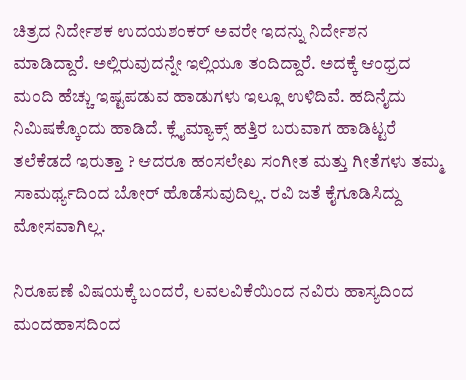ಚಿತ್ರದ ನಿರ್ದೇಶಕ ಉದಯಶಂಕರ್‌ ಅವರೇ ಇದನ್ನು ನಿರ್ದೇಶನ ಮಾಡಿದ್ದಾರೆ. ಅಲ್ಲಿರುವುದನ್ನೇ ಇಲ್ಲಿಯೂ ತಂದಿದ್ದಾರೆ. ಅದಕ್ಕೆ ಆಂಧ್ರದ ಮಂದಿ ಹೆಚ್ಚು ಇಷ್ಟಪಡುವ ಹಾಡುಗಳು ಇಲ್ಲೂ ಉಳಿದಿವೆ. ಹದಿನೈದು ನಿಮಿಷಕ್ಕೊಂದು ಹಾಡಿದೆ. ಕ್ಲೈಮ್ಯಾಕ್ಸ್‌ ಹತ್ತಿರ ಬರುವಾಗ ಹಾಡಿಟ್ಟರೆ ತಲೆಕೆಡದೆ ಇರುತ್ತಾ ? ಆದರೂ ಹಂಸಲೇಖ ಸಂಗೀತ ಮತ್ತು ಗೀತೆಗಳು ತಮ್ಮ ಸಾಮರ್ಥ್ಯದಿಂದ ಬೋರ್‌ ಹೊಡೆಸುವುದಿಲ್ಲ. ರವಿ ಜತೆ ಕೈಗೂಡಿಸಿದ್ದು ಮೋಸವಾಗಿಲ್ಲ.

ನಿರೂಪಣೆ ವಿಷಯಕ್ಕೆ ಬಂದರೆ, ಲವಲವಿಕೆಯಿಂದ ನವಿರು ಹಾಸ್ಯದಿಂದ ಮಂದಹಾಸದಿಂದ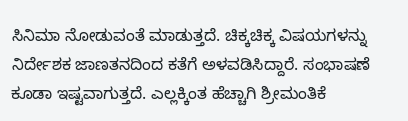ಸಿನಿಮಾ ನೋಡುವಂತೆ ಮಾಡುತ್ತದೆ. ಚಿಕ್ಕಚಿಕ್ಕ ವಿಷಯಗಳನ್ನು ನಿರ್ದೇಶಕ ಜಾಣತನದಿಂದ ಕತೆಗೆ ಅಳವಡಿಸಿದ್ದಾರೆ. ಸಂಭಾಷಣೆ ಕೂಡಾ ಇಷ್ಟವಾಗುತ್ತದೆ. ಎಲ್ಲಕ್ಕಿಂತ ಹೆಚ್ಚಾಗಿ ಶ್ರೀಮಂತಿಕೆ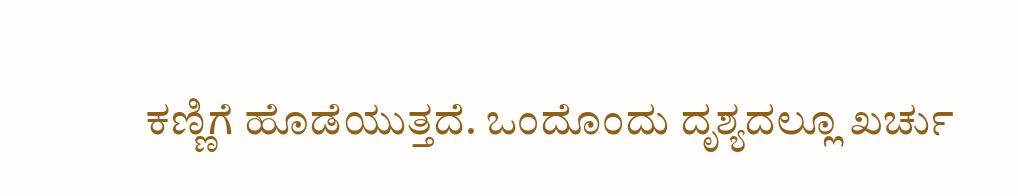ಕಣ್ಣಿಗೆ ಹೊಡೆಯುತ್ತದೆ. ಒಂದೊಂದು ದೃಶ್ಯದಲ್ಲೂ ಖರ್ಚು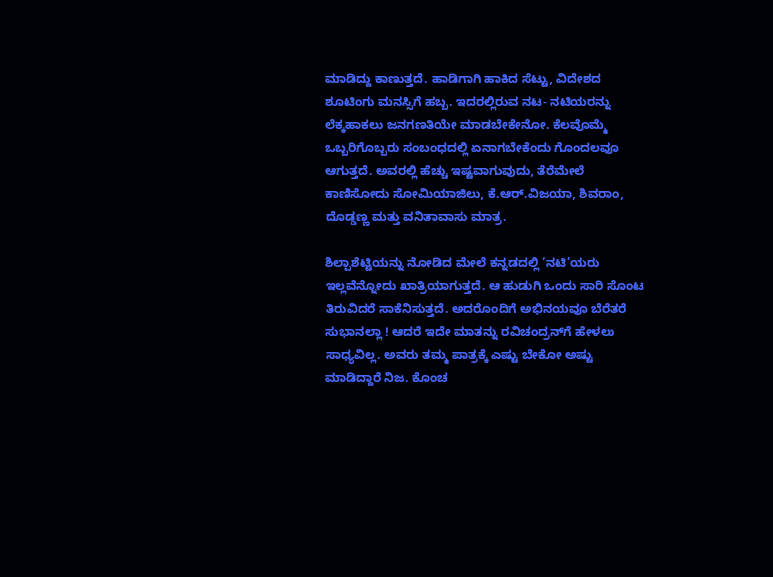ಮಾಡಿದ್ದು ಕಾಣುತ್ತದೆ. ಹಾಡಿಗಾಗಿ ಹಾಕಿದ ಸೆಟ್ಟು, ವಿದೇಶದ ಶೂಟಿಂಗು ಮನಸ್ಸಿಗೆ ಹಬ್ಬ. ಇದರಲ್ಲಿರುವ ನಟ- ನಟಿಯರನ್ನು ಲೆಕ್ಕಹಾಕಲು ಜನಗಣತಿಯೇ ಮಾಡಬೇಕೇನೋ. ಕೆಲವೊಮ್ಮೆ ಒಬ್ಬರಿಗೊಬ್ಬರು ಸಂಬಂಧದಲ್ಲಿ ಏನಾಗಬೇಕೆಂದು ಗೊಂದಲವೂ ಆಗುತ್ತದೆ. ಅವರಲ್ಲಿ ಹೆಚ್ಚು ಇಷ್ಟವಾಗುವುದು, ತೆರೆಮೇಲೆ ಕಾಣಿಸೋದು ಸೋಮಿಯಾಜಿಲು, ಕೆ.ಆರ್‌.ವಿಜಯಾ, ಶಿವರಾಂ, ದೊಡ್ಡಣ್ಣ ಮತ್ತು ವನಿತಾವಾಸು ಮಾತ್ರ.

ಶಿಲ್ಪಾಶೆಟ್ಟಿಯನ್ನು ನೋಡಿದ ಮೇಲೆ ಕನ್ನಡದಲ್ಲಿ ‘ನಟಿ’ಯರು ಇಲ್ಲವೆನ್ನೋದು ಖಾತ್ರಿಯಾಗುತ್ತದೆ. ಆ ಹುಡುಗಿ ಒಂದು ಸಾರಿ ಸೊಂಟ ತಿರುವಿದರೆ ಸಾಕೆನಿಸುತ್ತದೆ. ಅದರೊಂದಿಗೆ ಅಭಿನಯವೂ ಬೆರೆತರೆ ಸುಭಾನಲ್ಲಾ ! ಆದರೆ ಇದೇ ಮಾತನ್ನು ರವಿಚಂದ್ರನ್‌ಗೆ ಹೇಳಲು ಸಾಧ್ಯವಿಲ್ಲ. ಅವರು ತಮ್ಮ ಪಾತ್ರಕ್ಕೆ ಎಷ್ಟು ಬೇಕೋ ಅಷ್ಟು ಮಾಡಿದ್ದಾರೆ ನಿಜ. ಕೊಂಚ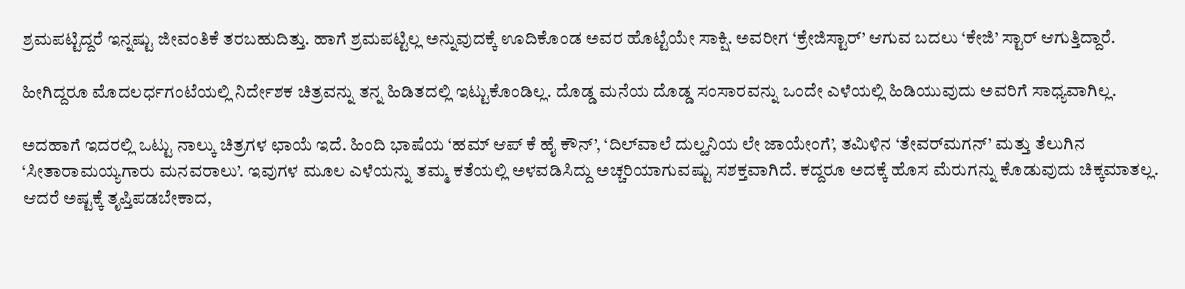ಶ್ರಮಪಟ್ಟಿದ್ದರೆ ಇನ್ನಷ್ಟು ಜೀವಂತಿಕೆ ತರಬಹುದಿತ್ತು. ಹಾಗೆ ಶ್ರಮಪಟ್ಟಿಲ್ಲ ಅನ್ನುವುದಕ್ಕೆ ಊದಿಕೊಂಡ ಅವರ ಹೊಟ್ಟೆಯೇ ಸಾಕ್ಷಿ. ಅವರೀಗ ‘ಕ್ರೇಜಿಸ್ಟಾರ್‌’ ಆಗುವ ಬದಲು ‘ಕೇಜಿ’ ಸ್ಟಾರ್‌ ಆಗುತ್ತಿದ್ದಾರೆ.

ಹೀಗಿದ್ದರೂ ಮೊದಲರ್ಧಗಂಟೆಯಲ್ಲಿ ನಿರ್ದೇಶಕ ಚಿತ್ರವನ್ನು ತನ್ನ ಹಿಡಿತದಲ್ಲಿ ಇಟ್ಟುಕೊಂಡಿಲ್ಲ. ದೊಡ್ಡ ಮನೆಯ ದೊಡ್ಡ ಸಂಸಾರವನ್ನು ಒಂದೇ ಎಳೆಯಲ್ಲಿ ಹಿಡಿಯುವುದು ಅವರಿಗೆ ಸಾಧ್ಯವಾಗಿಲ್ಲ.

ಅದಹಾಗೆ ಇದರಲ್ಲಿ ಒಟ್ಟು ನಾಲ್ಕು ಚಿತ್ರಗಳ ಛಾಯೆ ಇದೆ. ಹಿಂದಿ ಭಾಷೆಯ ‘ಹಮ್‌ ಆಪ್‌ ಕೆ ಹೈ ಕೌನ್‌’, ‘ದಿಲ್‌ವಾಲೆ ದುಲ್ಹನಿಯ ಲೇ ಜಾಯೇಂಗೆ’, ತಮಿಳಿನ ‘ತೇವರ್‌ಮಗನ್‌’ ಮತ್ತು ತೆಲುಗಿನ ‘ಸೀತಾರಾಮಯ್ಯಗಾರು ಮನವರಾಲು’. ಇವುಗಳ ಮೂಲ ಎಳೆಯನ್ನು ತಮ್ಮ ಕತೆಯಲ್ಲಿ ಅಳವಡಿಸಿದ್ದು ಅಚ್ಚರಿಯಾಗುವಷ್ಟು ಸಶಕ್ತವಾಗಿದೆ. ಕದ್ದರೂ ಅದಕ್ಕೆ ಹೊಸ ಮೆರುಗನ್ನು ಕೊಡುವುದು ಚಿಕ್ಕಮಾತಲ್ಲ. ಆದರೆ ಅಷ್ಟಕ್ಕೆ ತೃಪ್ತಿಪಡಬೇಕಾದ,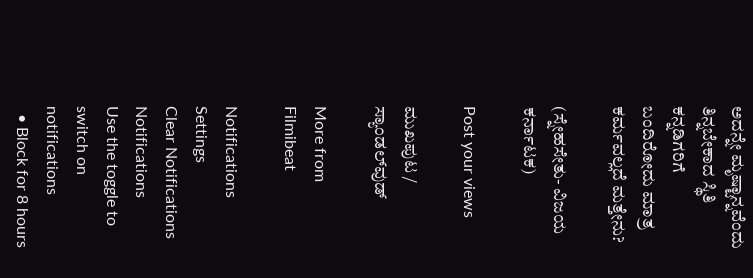ಅದನ್ನೇ ಮೃಷ್ಟಾನ್ನವೆಂದು ತಿನ್ನಬೇಕಾದ ಸ್ಥಿತಿ ಕನ್ನಡಿಗರಿಗೆ ಬಂದಿರೋದು ಮಾತ್ರ ಕರ್ಮವಲ್ಲದೆ ಮತ್ತೇನು?

(ಸ್ನೇಹಸೇತು- ವಿಜಯ ಕರ್ನಾಟಕ)

Post your views

ಮುಖಪುಟ / ಸ್ಯಾಂಡಲ್‌ವುಡ್‌

More from Filmibeat

Notifications
Settings
Clear Notifications
Notifications
Use the toggle to switch on notifications
  • Block for 8 hours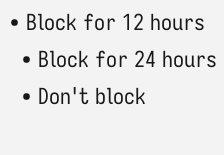• Block for 12 hours
  • Block for 24 hours
  • Don't block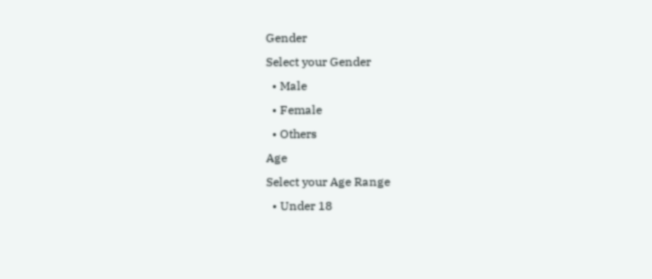Gender
Select your Gender
  • Male
  • Female
  • Others
Age
Select your Age Range
  • Under 18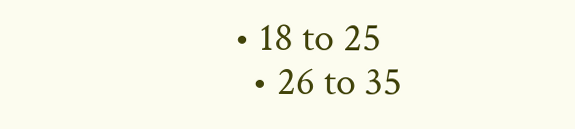• 18 to 25
  • 26 to 35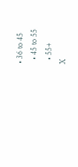• 36 to 45
  • 45 to 55
  • 55+
X